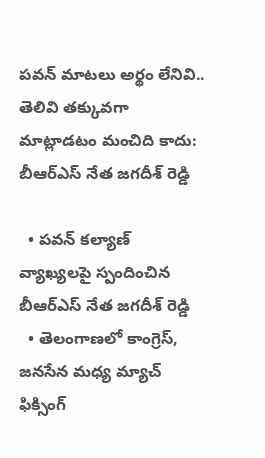పవన్ మాటలు అర్థం లేనివి.. తెలివి తక్కువగా మాట్లాడటం మంచిది కాదు: బీఆర్ఎస్ నేత జగదీశ్ రెడ్డి

  • పవన్ కల్యాణ్ వ్యాఖ్యలపై స్పందించిన బీఆర్ఎస్ నేత జగదీశ్ రెడ్డి
  • తెలంగాణలో కాంగ్రెస్, జనసేన మధ్య మ్యాచ్ ఫిక్సింగ్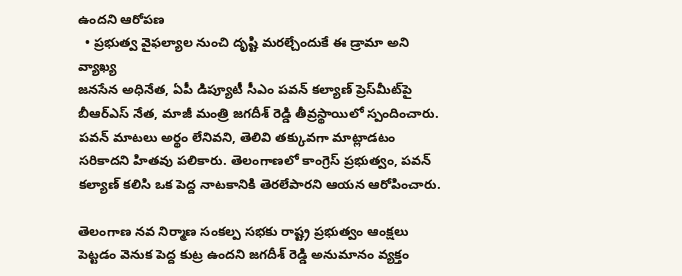ఉందని ఆరోపణ
  • ప్రభుత్వ వైఫల్యాల నుంచి దృష్టి మరల్చేందుకే ఈ డ్రామా అని వ్యాఖ్య
జనసేన అధినేత, ఏపీ డిప్యూటీ సీఎం పవన్ కల్యాణ్ ప్రెస్‌మీట్‌పై బీఆర్ఎస్ నేత, మాజీ మంత్రి జగదీశ్ రెడ్డి తీవ్రస్థాయిలో స్పందించారు. పవన్ మాటలు అర్థం లేనివని, తెలివి తక్కువగా మాట్లాడటం సరికాదని హితవు పలికారు. తెలంగాణలో కాంగ్రెస్ ప్రభుత్వం, పవన్ కల్యాణ్ కలిసి ఒక పెద్ద నాటకానికి తెరలేపారని ఆయన ఆరోపించారు.

తెలంగాణ నవ నిర్మాణ సంకల్ప సభకు రాష్ట్ర ప్రభుత్వం ఆంక్షలు పెట్టడం వెనుక పెద్ద కుట్ర ఉందని జగదీశ్ రెడ్డి అనుమానం వ్యక్తం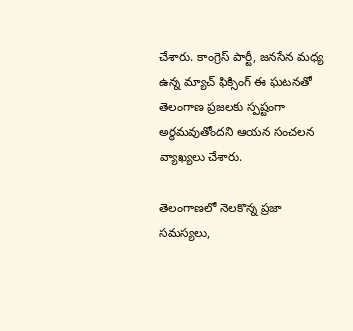చేశారు. కాంగ్రెస్ పార్టీ, జనసేన మధ్య ఉన్న మ్యాచ్ ఫిక్సింగ్ ఈ ఘటనతో తెలంగాణ ప్రజలకు స్పష్టంగా అర్థమవుతోందని ఆయన సంచలన వ్యాఖ్యలు చేశారు.

తెలంగాణలో నెలకొన్న ప్రజా సమస్యలు,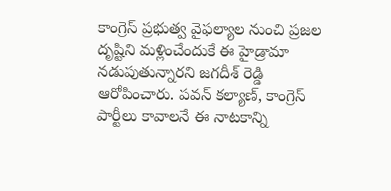కాంగ్రెస్ ప్రభుత్వ వైఫల్యాల నుంచి ప్రజల దృష్టిని మళ్లించేందుకే ఈ హైడ్రామా నడుపుతున్నారని జగదీశ్ రెడ్డి ఆరోపించారు. పవన్ కల్యాణ్, కాంగ్రెస్ పార్టీలు కావాలనే ఈ నాటకాన్ని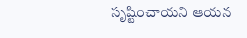సృష్టించాయని ఆయన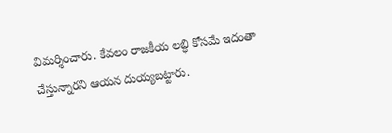విమర్శించారు. కేవలం రాజకీయ లబ్ధి కోసమే ఇదంతా చేస్తున్నారని ఆయన దుయ్యబట్టారు.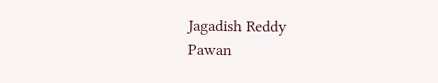Jagadish Reddy
Pawan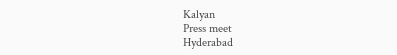Kalyan
Press meet
Hyderabad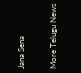Jana Sena

More Telugu News